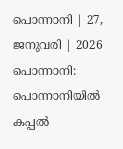പൊന്നാനി | 27, ജനുവരി | 2026
പൊന്നാനി: പൊന്നാനിയിൽ കപ്പൽ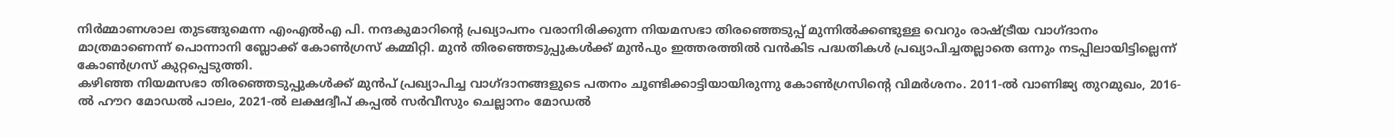നിർമ്മാണശാല തുടങ്ങുമെന്ന എംഎൽഎ പി. നന്ദകുമാറിന്റെ പ്രഖ്യാപനം വരാനിരിക്കുന്ന നിയമസഭാ തിരഞ്ഞെടുപ്പ് മുന്നിൽക്കണ്ടുള്ള വെറും രാഷ്ട്രീയ വാഗ്ദാനം മാത്രമാണെന്ന് പൊന്നാനി ബ്ലോക്ക് കോൺഗ്രസ് കമ്മിറ്റി. മുൻ തിരഞ്ഞെടുപ്പുകൾക്ക് മുൻപും ഇത്തരത്തിൽ വൻകിട പദ്ധതികൾ പ്രഖ്യാപിച്ചതല്ലാതെ ഒന്നും നടപ്പിലായിട്ടില്ലെന്ന് കോൺഗ്രസ് കുറ്റപ്പെടുത്തി.
കഴിഞ്ഞ നിയമസഭാ തിരഞ്ഞെടുപ്പുകൾക്ക് മുൻപ് പ്രഖ്യാപിച്ച വാഗ്ദാനങ്ങളുടെ പതനം ചൂണ്ടിക്കാട്ടിയായിരുന്നു കോൺഗ്രസിന്റെ വിമർശനം. 2011-ൽ വാണിജ്യ തുറമുഖം, 2016-ൽ ഹൗറ മോഡൽ പാലം, 2021-ൽ ലക്ഷദ്വീപ് കപ്പൽ സർവീസും ചെല്ലാനം മോഡൽ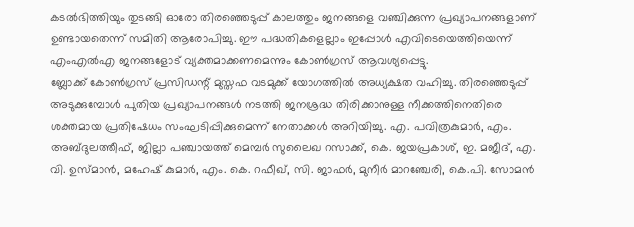കടൽഭിത്തിയും തുടങ്ങി ഓരോ തിരഞ്ഞെടുപ്പ് കാലത്തും ജനങ്ങളെ വഞ്ചിക്കുന്ന പ്രഖ്യാപനങ്ങളാണ് ഉണ്ടായതെന്ന് സമിതി ആരോപിച്ചു. ഈ പദ്ധതികളെല്ലാം ഇപ്പോൾ എവിടെയെത്തിയെന്ന് എംഎൽഎ ജനങ്ങളോട് വ്യക്തമാക്കണമെന്നും കോൺഗ്രസ് ആവശ്യപ്പെട്ടു.
ബ്ലോക്ക് കോൺഗ്രസ് പ്രസിഡന്റ് മുസ്തഫ വടമുക്ക് യോഗത്തിൽ അധ്യക്ഷത വഹിച്ചു. തിരഞ്ഞെടുപ്പ് അടുക്കുമ്പോൾ പുതിയ പ്രഖ്യാപനങ്ങൾ നടത്തി ജനശ്രദ്ധ തിരിക്കാനുള്ള നീക്കത്തിനെതിരെ ശക്തമായ പ്രതിഷേധം സംഘടിപ്പിക്കുമെന്ന് നേതാക്കൾ അറിയിച്ചു. എ. പവിത്രകുമാർ, എം. അബ്ദുലത്തീഫ്, ജില്ലാ പഞ്ചായത്ത് മെമ്പർ സുലൈഖ റസാക്ക്, കെ. ജയപ്രകാശ്, ഇ. മജീദ്, എ. വി. ഉസ്മാൻ, മഹേഷ് കുമാർ, എം. കെ. റഫീഖ്, സി. ജാഫർ, മുനീർ മാറഞ്ചേരി, കെ.പി. സോമൻ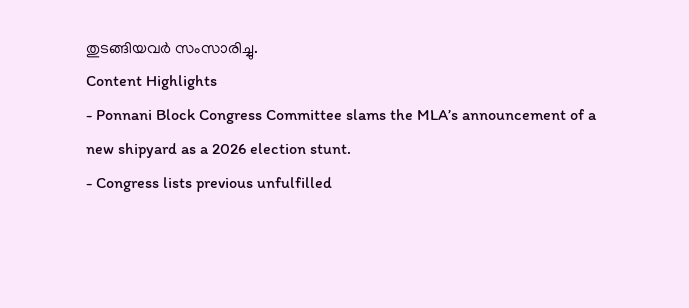തുടങ്ങിയവർ സംസാരിച്ചു.
Content Highlights
- Ponnani Block Congress Committee slams the MLA’s announcement of a new shipyard as a 2026 election stunt.
- Congress lists previous unfulfilled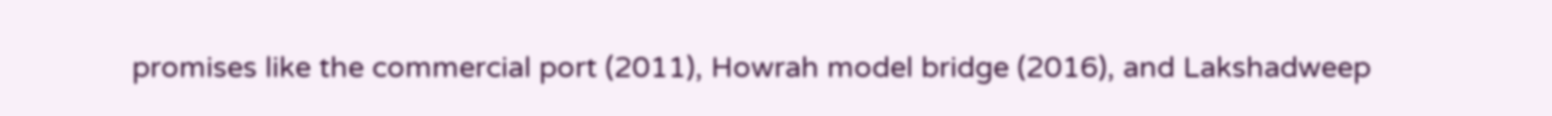promises like the commercial port (2011), Howrah model bridge (2016), and Lakshadweep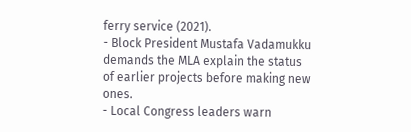ferry service (2021).
- Block President Mustafa Vadamukku demands the MLA explain the status of earlier projects before making new ones.
- Local Congress leaders warn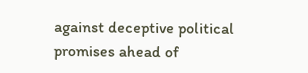against deceptive political promises ahead of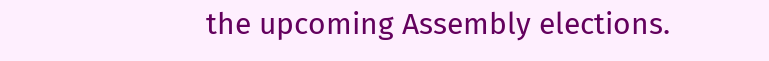the upcoming Assembly elections.